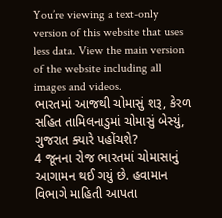You’re viewing a text-only version of this website that uses less data. View the main version of the website including all images and videos.
ભારતમાં આજથી ચોમાસું શરૂ, કેરળ સહિત તામિલનાડુમાં ચોમાસું બેસ્યું, ગુજરાત ક્યારે પહોંચશે?
4 જૂનના રોજ ભારતમાં ચોમાસાનું આગામન થઈ ગયું છે. હવામાન વિભાગે માહિતી આપતા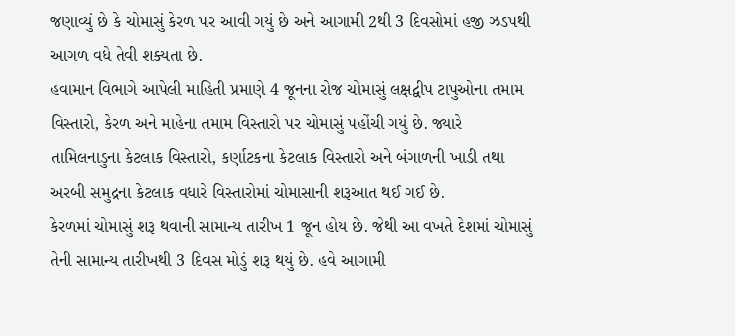જણાવ્યું છે કે ચોમાસું કેરળ પર આવી ગયું છે અને આગામી 2થી 3 દિવસોમાં હજી ઝડપથી આગળ વધે તેવી શક્યતા છે.
હવામાન વિભાગે આપેલી માહિતી પ્રમાણે 4 જૂનના રોજ ચોમાસું લક્ષદ્વીપ ટાપુઓના તમામ વિસ્તારો, કેરળ અને માહેના તમામ વિસ્તારો પર ચોમાસું પહોંચી ગયું છે. જ્યારે તામિલનાડુના કેટલાક વિસ્તારો, કર્ણાટકના કેટલાક વિસ્તારો અને બંગાળની ખાડી તથા અરબી સમુદ્રના કેટલાક વધારે વિસ્તારોમાં ચોમાસાની શરૂઆત થઈ ગઈ છે.
કેરળમાં ચોમાસું શરૂ થવાની સામાન્ય તારીખ 1 જૂન હોય છે. જેથી આ વખતે દેશમાં ચોમાસું તેની સામાન્ય તારીખથી 3 દિવસ મોડું શરૂ થયું છે. હવે આગામી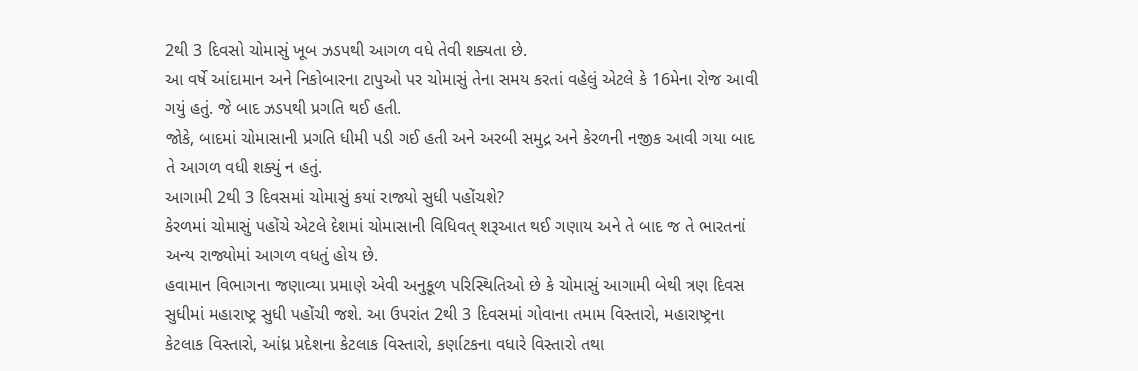2થી 3 દિવસો ચોમાસું ખૂબ ઝડપથી આગળ વધે તેવી શક્યતા છે.
આ વર્ષે આંદામાન અને નિકોબારના ટાપુઓ પર ચોમાસું તેના સમય કરતાં વહેલું એટલે કે 16મેના રોજ આવી ગયું હતું. જે બાદ ઝડપથી પ્રગતિ થઈ હતી.
જોકે, બાદમાં ચોમાસાની પ્રગતિ ધીમી પડી ગઈ હતી અને અરબી સમુદ્ર અને કેરળની નજીક આવી ગયા બાદ તે આગળ વધી શક્યું ન હતું.
આગામી 2થી 3 દિવસમાં ચોમાસું કયાં રાજ્યો સુધી પહોંચશે?
કેરળમાં ચોમાસું પહોંચે એટલે દેશમાં ચોમાસાની વિધિવત્ શરૂઆત થઈ ગણાય અને તે બાદ જ તે ભારતનાં અન્ય રાજ્યોમાં આગળ વધતું હોય છે.
હવામાન વિભાગના જણાવ્યા પ્રમાણે એવી અનુકૂળ પરિસ્થિતિઓ છે કે ચોમાસું આગામી બેથી ત્રણ દિવસ સુધીમાં મહારાષ્ટ્ર સુધી પહોંચી જશે. આ ઉપરાંત 2થી 3 દિવસમાં ગોવાના તમામ વિસ્તારો, મહારાષ્ટ્રના કેટલાક વિસ્તારો, આંધ્ર પ્રદેશના કેટલાક વિસ્તારો, કર્ણાટકના વધારે વિસ્તારો તથા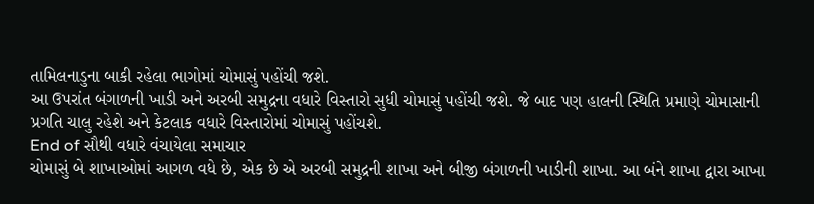તામિલનાડુના બાકી રહેલા ભાગોમાં ચોમાસું પહોંચી જશે.
આ ઉપરાંત બંગાળની ખાડી અને અરબી સમુદ્રના વધારે વિસ્તારો સુધી ચોમાસું પહોંચી જશે. જે બાદ પણ હાલની સ્થિતિ પ્રમાણે ચોમાસાની પ્રગતિ ચાલુ રહેશે અને કેટલાક વધારે વિસ્તારોમાં ચોમાસું પહોંચશે.
End of સૌથી વધારે વંચાયેલા સમાચાર
ચોમાસું બે શાખાઓમાં આગળ વધે છે, એક છે એ અરબી સમુદ્રની શાખા અને બીજી બંગાળની ખાડીની શાખા. આ બંને શાખા દ્વારા આખા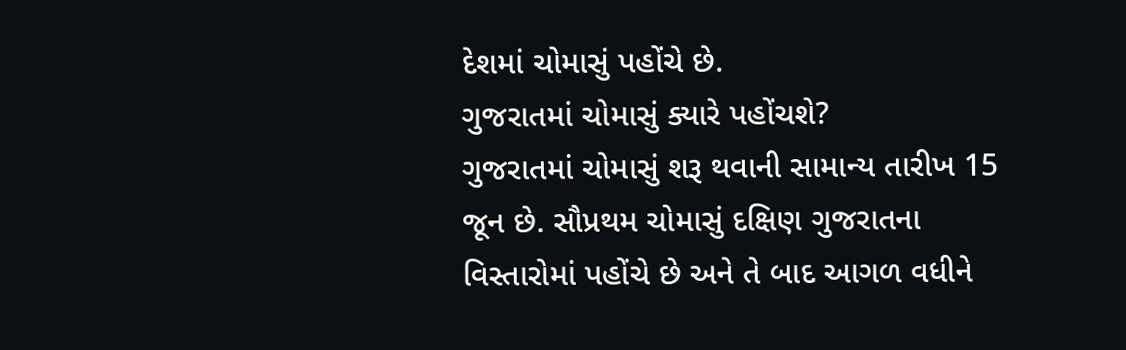દેશમાં ચોમાસું પહોંચે છે.
ગુજરાતમાં ચોમાસું ક્યારે પહોંચશે?
ગુજરાતમાં ચોમાસું શરૂ થવાની સામાન્ય તારીખ 15 જૂન છે. સૌપ્રથમ ચોમાસું દક્ષિણ ગુજરાતના વિસ્તારોમાં પહોંચે છે અને તે બાદ આગળ વધીને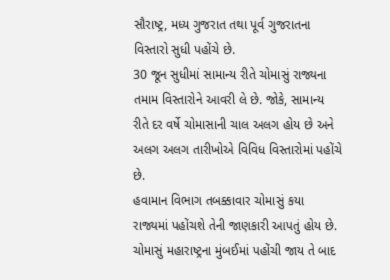સૌરાષ્ટ્ર, મધ્ય ગુજરાત તથા પૂર્વ ગુજરાતના વિસ્તારો સુધી પહોંચે છે.
30 જૂન સુધીમાં સામાન્ય રીતે ચોમાસું રાજ્યના તમામ વિસ્તારોને આવરી લે છે. જોકે, સામાન્ય રીતે દર વર્ષે ચોમાસાની ચાલ અલગ હોય છે અને અલગ અલગ તારીખોએ વિવિધ વિસ્તારોમાં પહોંચે છે.
હવામાન વિભાગ તબક્કાવાર ચોમાસું કયા રાજ્યમાં પહોંચશે તેની જાણકારી આપતું હોય છે. ચોમાસું મહારાષ્ટ્રના મુંબઈમાં પહોંચી જાય તે બાદ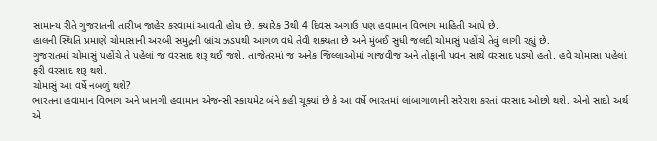સામાન્ય રીતે ગુજરાતની તારીખ જાહેર કરવામાં આવતી હોય છે. ક્યારેક 3થી 4 દિવસ અગાઉ પણ હવામાન વિભાગ માહિતી આપે છે.
હાલની સ્થિતિ પ્રમાણે ચોમાસાની અરબી સમુદ્રની બ્રાંચ ઝડપથી આગળ વધે તેવી શક્યતા છે અને મુંબઈ સુધી જલદી ચોમાસું પહોંચે તેવું લાગી રહ્યું છે.
ગુજરાતમાં ચોમાસું પહોંચે તે પહેલાં જ વરસાદ શરૂ થઈ જશે. તાજેતરમાં જ અનેક જિલ્લાઓમાં ગાજવીજ અને તોફાની પવન સાથે વરસાદ પડ્યો હતો. હવે ચોમાસા પહેલાં ફરી વરસાદ શરૂ થશે.
ચોમાસું આ વર્ષે નબળું થશે?
ભારતના હવામાન વિભાગ અને ખાનગી હવામાન એજન્સી સ્કાયમેટ બંને કહી ચૂક્યાં છે કે આ વર્ષે ભારતમાં લાંબાગાળાની સરેરાશ કરતાં વરસાદ ઓછો થશે. એનો સાદો અર્થ એ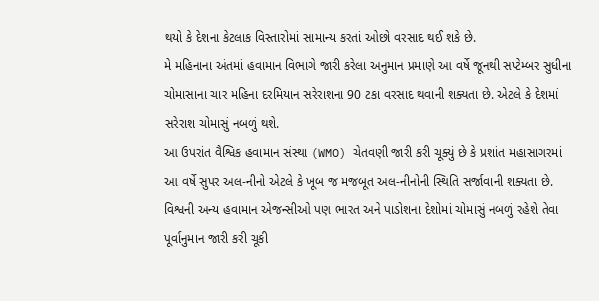થયો કે દેશના કેટલાક વિસ્તારોમાં સામાન્ય કરતાં ઓછો વરસાદ થઈ શકે છે.
મે મહિનાના અંતમાં હવામાન વિભાગે જારી કરેલા અનુમાન પ્રમાણે આ વર્ષે જૂનથી સપ્ટેમ્બર સુધીના ચોમાસાના ચાર મહિના દરમિયાન સરેરાશના 90 ટકા વરસાદ થવાની શક્યતા છે. એટલે કે દેશમાં સરેરાશ ચોમાસું નબળું થશે.
આ ઉપરાંત વૈશ્વિક હવામાન સંસ્થા (WMO) ચેતવણી જારી કરી ચૂક્યું છે કે પ્રશાંત મહાસાગરમાં આ વર્ષે સુપર અલ-નીનો એટલે કે ખૂબ જ મજબૂત અલ-નીનોની સ્થિતિ સર્જાવાની શક્યતા છે.
વિશ્વની અન્ય હવામાન એજન્સીઓ પણ ભારત અને પાડોશના દેશોમાં ચોમાસું નબળું રહેશે તેવા પૂર્વાનુમાન જારી કરી ચૂકી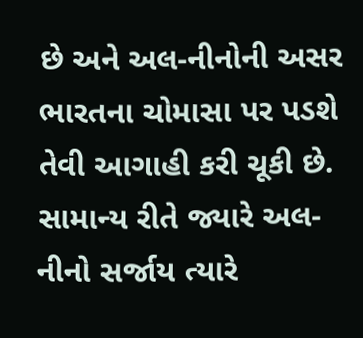છે અને અલ-નીનોની અસર ભારતના ચોમાસા પર પડશે તેવી આગાહી કરી ચૂકી છે.
સામાન્ય રીતે જ્યારે અલ-નીનો સર્જાય ત્યારે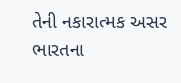તેની નકારાત્મક અસર ભારતના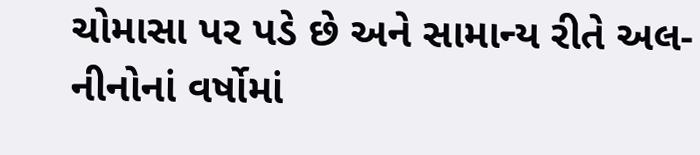ચોમાસા પર પડે છે અને સામાન્ય રીતે અલ-નીનોનાં વર્ષોમાં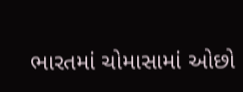ભારતમાં ચોમાસામાં ઓછો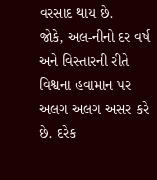વરસાદ થાય છે.
જોકે, અલ-નીનો દર વર્ષ અને વિસ્તારની રીતે વિશ્વના હવામાન પર અલગ અલગ અસર કરે છે. દરેક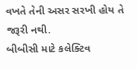વખતે તેની અસર સરખી હોય તે જરૂરી નથી.
બીબીસી માટે કલેક્ટિવ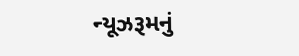ન્યૂઝરૂમનું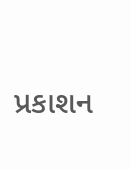પ્રકાશન